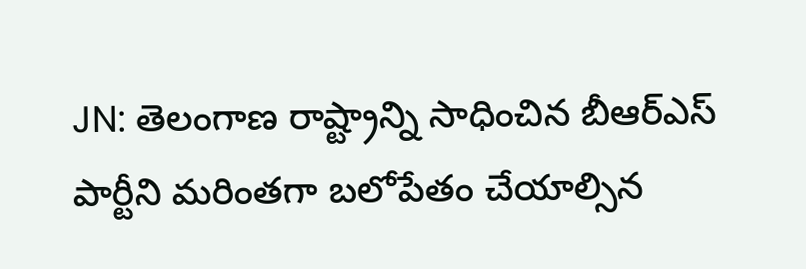JN: తెలంగాణ రాష్ట్రాన్ని సాధించిన బీఆర్ఎస్ పార్టీని మరింతగా బలోపేతం చేయాల్సిన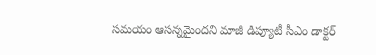సమయం ఆసన్నమైందని మాజీ డిప్యూటీ సీఎం డాక్టర్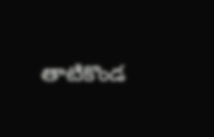తాటికొండ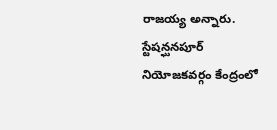రాజయ్య అన్నారు. స్టేషన్ఘనపూర్ నియోజకవర్గం కేంద్రంలో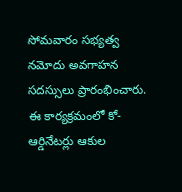సోమవారం సభ్యత్వ నమోదు అవగాహన సదస్సులు ప్రారంభించారు. ఈ కార్యక్రమంలో కో-ఆర్డినేటర్లు ఆకుల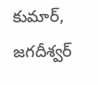కుమార్, జగదీశ్వర్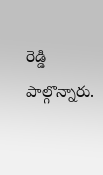రెడ్డి పాల్గొన్నారు.